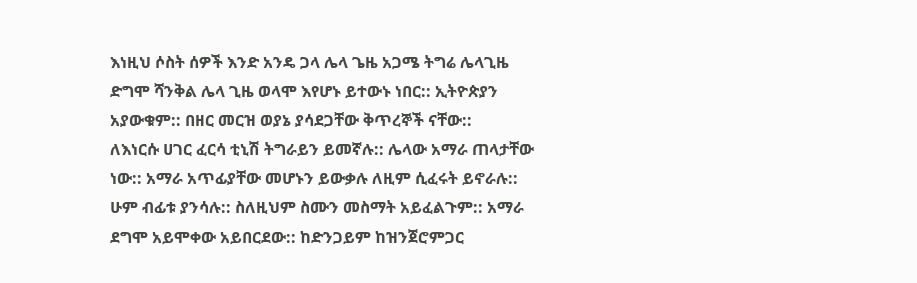እነዚህ ሶስት ሰዎች እንድ አንዴ ጋላ ሌላ ጌዜ አጋሜ ትግሬ ሌላጊዜ ድግሞ ሻንቅል ሌላ ጊዜ ወላሞ እየሆኑ ይተውኑ ነበር:: ኢትዮጵያን አያውቁም:: በዘር መርዝ ወያኔ ያሳደጋቸው ቅጥረኞች ናቸው::
ለእነርሱ ሀገር ፈርሳ ቲኒሽ ትግራይን ይመኛሉ:: ሌላው አማራ ጠላታቸው ነው:: አማራ አጥፊያቸው መሆኑን ይውቃሉ ለዚም ሲፈሩት ይኖራሉ:: ሁም ብፊቱ ያንሳሉ:: ስለዚህም ስሙን መስማት አይፈልጉም:: አማራ ደግሞ አይሞቀው አይበርደው:: ከድንጋይም ከዝንጀሮምጋር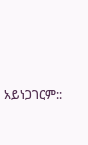አይነጋገርም::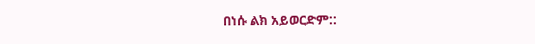በነሱ ልክ አይወርድም::